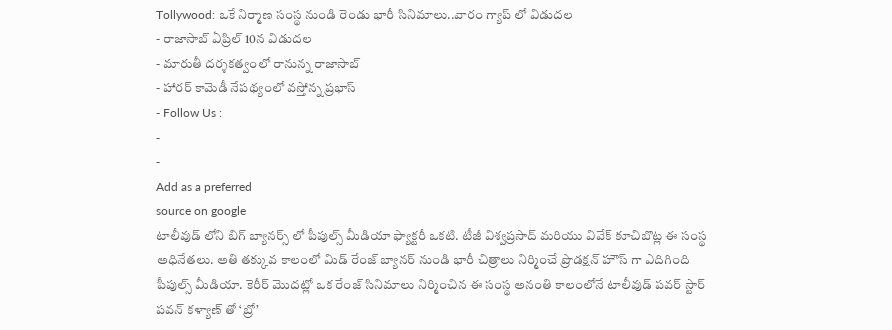Tollywood: ఒకే నిర్మాణ సంస్థ నుండి రెండు భారీ సినిమాలు..వారం గ్యాప్ లో విడుదల
- రాజాసాబ్ ఏప్రిల్ 10న విడుదల
- మారుతీ దర్శకత్వంలో రానున్న రాజాసాబ్
- హారర్ కామెడీ నేపథ్యంలో వస్తోన్న ప్రభాస్
- Follow Us :
-
-
Add as a preferred
source on google
టాలీవుడ్ లోని బిగ్ బ్యానర్స్ లో పీపుల్స్ మీడియా ఫ్యాక్టరీ ఒకటి. టీజీ విశ్వప్రసాద్ మరియు వివేక్ కూచిబొట్ల ఈ సంస్థ అధినేతలు. అతి తక్కువ కాలంలో మిడ్ రేంజ్ బ్యానర్ నుండి భారీ చిత్రాలు నిర్మించే ప్రొడక్షన్ హౌస్ గా ఎదిగింది పీపుల్స్ మీడియా. కెరీర్ మొదట్లో ఒక రేంజ్ సినిమాలు నిర్మించిన ఈ సంస్థ అనంతి కాలంలోనే టాలీవుడ్ పవర్ స్టార్ పవన్ కళ్యాణ్ తో ‘బ్రో’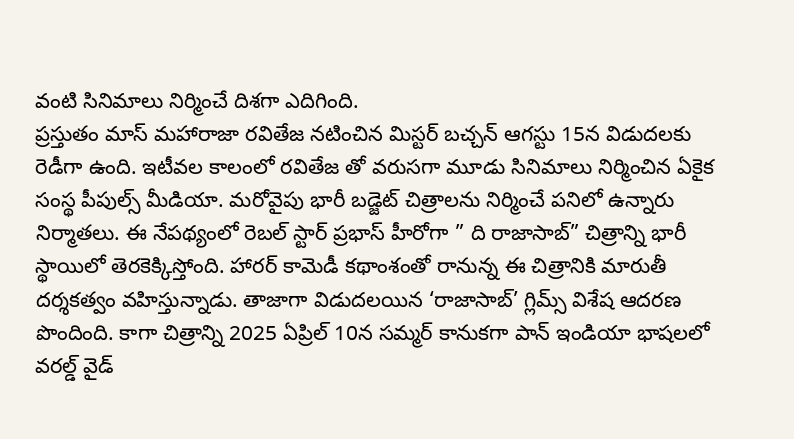వంటి సినిమాలు నిర్మించే దిశగా ఎదిగింది.
ప్రస్తుతం మాస్ మహారాజా రవితేజ నటించిన మిస్టర్ బచ్చన్ ఆగస్టు 15న విడుదలకు రెడీగా ఉంది. ఇటీవల కాలంలో రవితేజ తో వరుసగా మూడు సినిమాలు నిర్మించిన ఏకైక సంస్థ పీపుల్స్ మీడియా. మరోవైపు భారీ బడ్జెట్ చిత్రాలను నిర్మించే పనిలో ఉన్నారు నిర్మాతలు. ఈ నేపథ్యంలో రెబల్ స్టార్ ప్రభాస్ హీరోగా ” ది రాజాసాబ్” చిత్రాన్ని భారీ స్థాయిలో తెరకెక్కిస్తోంది. హారర్ కామెడీ కథాంశంతో రానున్న ఈ చిత్రానికి మారుతీ దర్శకత్వం వహిస్తున్నాడు. తాజాగా విడుదలయిన ‘రాజాసాబ్’ గ్లిమ్స్ విశేష ఆదరణ పొందింది. కాగా చిత్రాన్ని 2025 ఏప్రిల్ 10న సమ్మర్ కానుకగా పాన్ ఇండియా భాషలలో వరల్డ్ వైడ్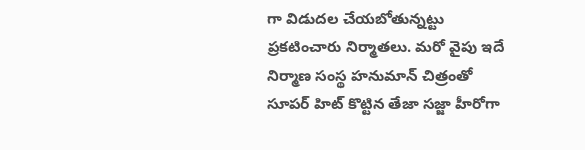గా విడుదల చేయబోతున్నట్టు ప్రకటించారు నిర్మాతలు. మరో వైపు ఇదే నిర్మాణ సంస్థ హనుమాన్ చిత్రంతో సూపర్ హిట్ కొట్టిన తేజా సజ్జా హీరోగా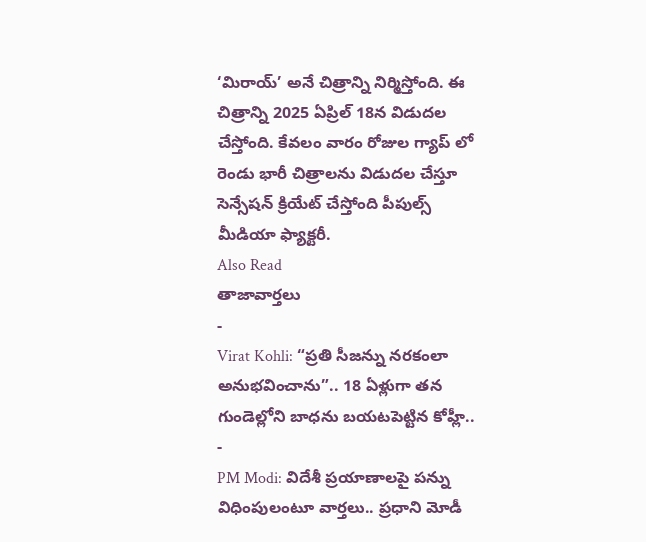‘మిరాయ్’ అనే చిత్రాన్ని నిర్మిస్తోంది. ఈ చిత్రాన్ని 2025 ఏప్రిల్ 18న విడుదల చేస్తోంది. కేవలం వారం రోజుల గ్యాప్ లో రెండు భారీ చిత్రాలను విడుదల చేస్తూ సెన్సేషన్ క్రియేట్ చేస్తోంది పీపుల్స్ మీడియా ఫ్యాక్టరీ.
Also Read
తాజావార్తలు
-
Virat Kohli: “ప్రతి సీజన్ను నరకంలా అనుభవించాను”.. 18 ఏళ్లుగా తన గుండెల్లోని బాధను బయటపెట్టిన కోహ్లీ..
-
PM Modi: విదేశీ ప్రయాణాలపై పన్ను విధింపులంటూ వార్తలు.. ప్రధాని మోడీ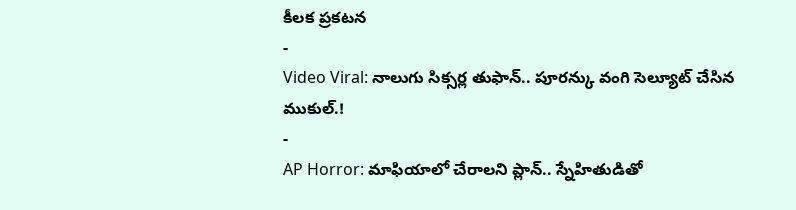కీలక ప్రకటన
-
Video Viral: నాలుగు సిక్సర్ల తుఫాన్.. పూరన్కు వంగి సెల్యూట్ చేసిన ముకుల్.!
-
AP Horror: మాఫియాలో చేరాలని ప్లాన్.. స్నేహితుడితో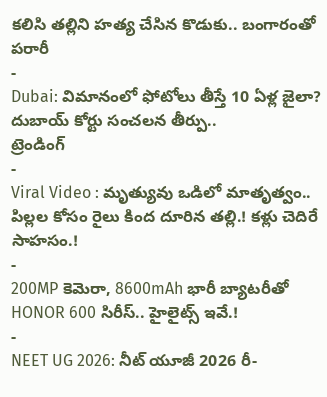కలిసి తల్లిని హత్య చేసిన కొడుకు.. బంగారంతో పరారీ
-
Dubai: విమానంలో ఫోటోలు తీస్తే 10 ఏళ్ల జైలా? దుబాయ్ కోర్టు సంచలన తీర్పు..
ట్రెండింగ్
-
Viral Video : మృత్యువు ఒడిలో మాతృత్వం.. పిల్లల కోసం రైలు కింద దూరిన తల్లి.! కళ్లు చెదిరే సాహసం.!
-
200MP కెమెరా, 8600mAh భారీ బ్యాటరీతో HONOR 600 సిరీస్.. హైలైట్స్ ఇవే.!
-
NEET UG 2026: నీట్ యూజీ 2026 రీ-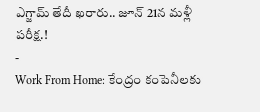ఎగ్జామ్ తేదీ ఖరారు.. జూన్ 21న మళ్లీ పరీక్ష.!
-
Work From Home: కేంద్రం కంపెనీలకు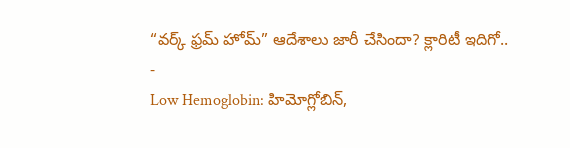“వర్క్ ఫ్రమ్ హోమ్” ఆదేశాలు జారీ చేసిందా? క్లారిటీ ఇదిగో..
-
Low Hemoglobin: హిమోగ్లోబిన్,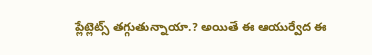ప్లేట్లెట్స్ తగ్గుతున్నాయా.? అయితే ఈ ఆయుర్వేద ఈ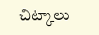చిట్కాలు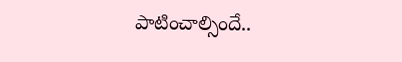పాటించాల్సిందే..